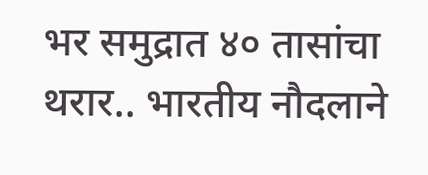भर समुद्रात ४० तासांचा थरार.. भारतीय नौदलाने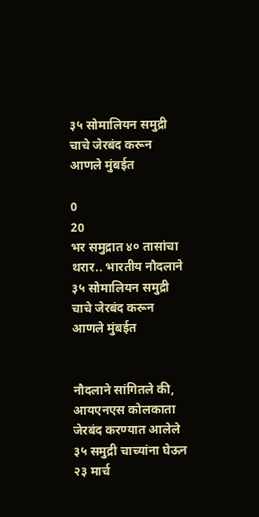३५ सोमालियन समुद्री चाचे जेरबंद करून आणले मुंबईत

0
20
भर समुद्रात ४० तासांचा थरार.. भारतीय नौदलाने ३५ सोमालियन समुद्री चाचे जेरबंद करून आणले मुंबईत


नौदलाने सांगितले की, आयएनएस कोलकाता जेरबंद करण्यात आलेले ३५ समुद्री चाच्यांना घेऊन २३ मार्च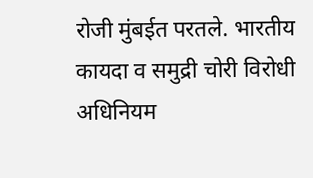रोजी मुंबईत परतले. भारतीय कायदा व समुद्री चोरी विरोधी अधिनियम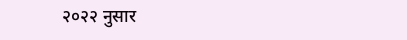२०२२ नुसार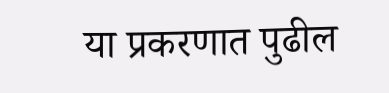या प्रकरणात पुढील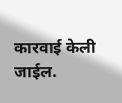कारवाई केली जाईल.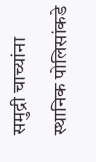समुद्री चाच्यांना स्थानिक पोलिसांकडे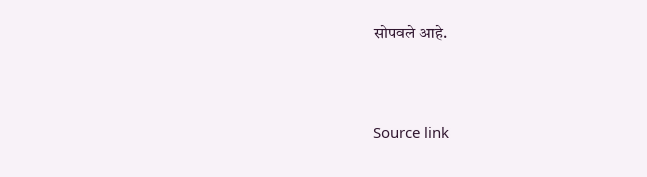सोपवले आहे.



Source link